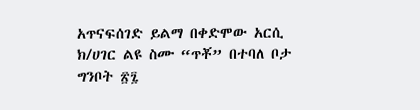አጥናፍሰገድ ይልማ በቀድሞው አርሲ ክ/ሀገር ልዩ ስሙ “ጥቾ” በተባለ ቦታ ግንቦት ፳፯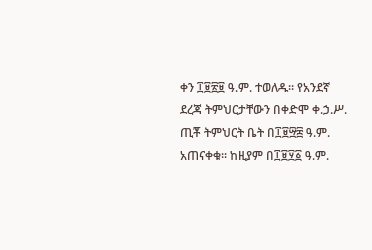ቀን ፲፱፳፱ ዓ.ም. ተወለዱ። የአንደኛ ደረጃ ትምህርታቸውን በቀድሞ ቀ.ኃ.ሥ. ጢቾ ትምህርት ቤት በ፲፱፵፰ ዓ.ም. አጠናቀቁ፡፡ ከዚያም በ፲፱፶፩ ዓ.ም.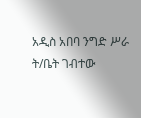አዲስ አበባ ንግድ ሥራ ት/ቤት ገብተው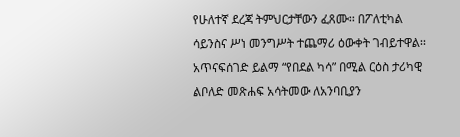የሁለተኛ ደረጃ ትምህርታቸውን ፈጸሙ፡፡ በፖለቲካል ሳይንስና ሥነ መንግሥት ተጨማሪ ዕውቀት ገብይተዋል፡፡ አጥናፍሰገድ ይልማ “የበደል ካሳ” በሚል ርዕስ ታሪካዊ ልቦለድ መጽሐፍ አሳትመው ለአንባቢያን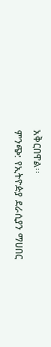አቅርበዋል፡፡
ምንጭ: የኢትዮዽያ ደራሲያን ማሀበር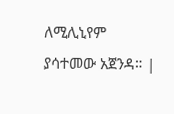ለሚሊኒየም ያሳተመው አጀንዳ። |